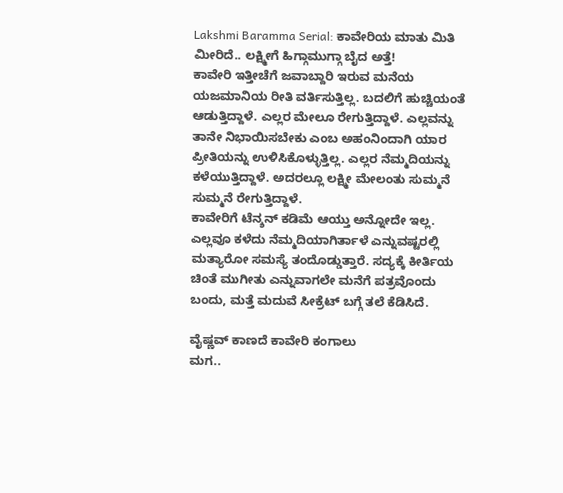Lakshmi Baramma Serial: ಕಾವೇರಿಯ ಮಾತು ಮಿತಿ ಮೀರಿದೆ.. ಲಕ್ಷ್ಮೀಗೆ ಹಿಗ್ಗಾಮುಗ್ಗಾ ಬೈದ ಅತ್ತೆ!
ಕಾವೇರಿ ಇತ್ತೀಚೆಗೆ ಜವಾಬ್ದಾರಿ ಇರುವ ಮನೆಯ ಯಜಮಾನಿಯ ರೀತಿ ವರ್ತಿಸುತ್ತಿಲ್ಲ. ಬದಲಿಗೆ ಹುಚ್ಚಿಯಂತೆ ಆಡುತ್ತಿದ್ದಾಳೆ. ಎಲ್ಲರ ಮೇಲೂ ರೇಗುತ್ತಿದ್ದಾಳೆ. ಎಲ್ಲವನ್ನು ತಾನೇ ನಿಭಾಯಿಸಬೇಕು ಎಂಬ ಅಹಂನಿಂದಾಗಿ ಯಾರ ಪ್ರೀತಿಯನ್ನು ಉಳಿಸಿಕೊಳ್ಳುತ್ತಿಲ್ಲ. ಎಲ್ಲರ ನೆಮ್ಮದಿಯನ್ನು ಕಳೆಯುತ್ತಿದ್ದಾಳೆ. ಅದರಲ್ಲೂ ಲಕ್ಷ್ಮೀ ಮೇಲಂತು ಸುಮ್ಮನೆ ಸುಮ್ಮನೆ ರೇಗುತ್ತಿದ್ದಾಳೆ.
ಕಾವೇರಿಗೆ ಟೆನ್ಶನ್ ಕಡಿಮೆ ಆಯ್ತು ಅನ್ನೋದೇ ಇಲ್ಲ. ಎಲ್ಲವೂ ಕಳೆದು ನೆಮ್ಮದಿಯಾಗಿರ್ತಾಳೆ ಎನ್ನುವಷ್ಟರಲ್ಲಿ ಮತ್ಯಾರೋ ಸಮಸ್ಯೆ ತಂದೊಡ್ಡುತ್ತಾರೆ. ಸದ್ಯಕ್ಕೆ ಕೀರ್ತಿಯ ಚಿಂತೆ ಮುಗೀತು ಎನ್ನುವಾಗಲೇ ಮನೆಗೆ ಪತ್ರವೊಂದು ಬಂದು, ಮತ್ತೆ ಮದುವೆ ಸೀಕ್ರೆಟ್ ಬಗ್ಗೆ ತಲೆ ಕೆಡಿಸಿದೆ.

ವೈಷ್ಣವ್ ಕಾಣದೆ ಕಾವೇರಿ ಕಂಗಾಲು
ಮಗ..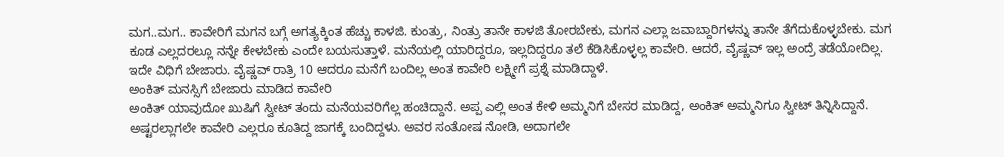ಮಗ..ಮಗ.. ಕಾವೇರಿಗೆ ಮಗನ ಬಗ್ಗೆ ಅಗತ್ಯಕ್ಕಿಂತ ಹೆಚ್ಚು ಕಾಳಜಿ. ಕುಂತ್ರು, ನಿಂತ್ರು ತಾನೇ ಕಾಳಜಿ ತೋರಬೇಕು, ಮಗನ ಎಲ್ಲಾ ಜವಾಬ್ದಾರಿಗಳನ್ನು ತಾನೇ ತೆಗೆದುಕೊಳ್ಳಬೇಕು. ಮಗ ಕೂಡ ಎಲ್ಲದರಲ್ಲೂ ನನ್ನೇ ಕೇಳಬೇಕು ಎಂದೇ ಬಯಸುತ್ತಾಳೆ. ಮನೆಯಲ್ಲಿ ಯಾರಿದ್ದರೂ, ಇಲ್ಲದಿದ್ದರೂ ತಲೆ ಕೆಡಿಸಿಕೊಳ್ಳಲ್ಲ ಕಾವೇರಿ. ಆದರೆ, ವೈಷ್ಣವ್ ಇಲ್ಲ ಅಂದ್ರೆ ತಡೆಯೋದಿಲ್ಲ. ಇದೇ ವಿಧಿಗೆ ಬೇಜಾರು. ವೈಷ್ಣವ್ ರಾತ್ರಿ 10 ಆದರೂ ಮನೆಗೆ ಬಂದಿಲ್ಲ ಅಂತ ಕಾವೇರಿ ಲಕ್ಷ್ಮೀಗೆ ಪ್ರಶ್ನೆ ಮಾಡಿದ್ದಾಳೆ.
ಅಂಕಿತ್ ಮನಸ್ಸಿಗೆ ಬೇಜಾರು ಮಾಡಿದ ಕಾವೇರಿ
ಅಂಕಿತ್ ಯಾವುದೋ ಖುಷಿಗೆ ಸ್ವೀಟ್ ತಂದು ಮನೆಯವರಿಗೆಲ್ಲ ಹಂಚಿದ್ದಾನೆ. ಅಪ್ಪ ಎಲ್ಲಿ ಅಂತ ಕೇಳಿ ಅಮ್ಮನಿಗೆ ಬೇಸರ ಮಾಡಿದ್ದ, ಅಂಕಿತ್ ಅಮ್ಮನಿಗೂ ಸ್ವೀಟ್ ತಿನ್ನಿಸಿದ್ದಾನೆ. ಅಷ್ಟರಲ್ಲಾಗಲೇ ಕಾವೇರಿ ಎಲ್ಲರೂ ಕೂತಿದ್ದ ಜಾಗಕ್ಕೆ ಬಂದಿದ್ದಳು. ಅವರ ಸಂತೋಷ ನೋಡಿ, ಅದಾಗಲೇ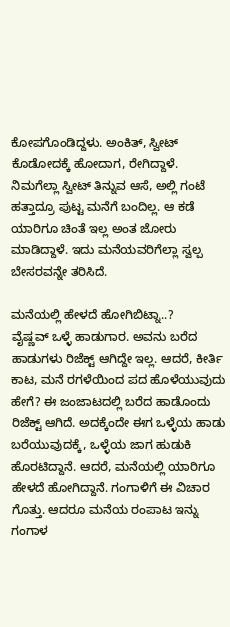ಕೋಪಗೊಂಡಿದ್ದಳು. ಅಂಕಿತ್, ಸ್ವೀಟ್ ಕೊಡೋದಕ್ಕೆ ಹೋದಾಗ, ರೇಗಿದ್ದಾಳೆ. ನಿಮಗೆಲ್ಲಾ ಸ್ವೀಟ್ ತಿನ್ನುವ ಆಸೆ, ಅಲ್ಲಿ ಗಂಟೆ ಹತ್ತಾದ್ರೂ ಪುಟ್ಟ ಮನೆಗೆ ಬಂದಿಲ್ಲ. ಆ ಕಡೆ ಯಾರಿಗೂ ಚಿಂತೆ ಇಲ್ಲ ಅಂತ ಜೋರು ಮಾಡಿದ್ದಾಳೆ. ಇದು ಮನೆಯವರಿಗೆಲ್ಲಾ ಸ್ವಲ್ಪ ಬೇಸರವನ್ನೇ ತರಿಸಿದೆ.

ಮನೆಯಲ್ಲಿ ಹೇಳದೆ ಹೋಗಿಬಿಟ್ನಾ..?
ವೈಷ್ಣವ್ ಒಳ್ಳೆ ಹಾಡುಗಾರ. ಅವನು ಬರೆದ ಹಾಡುಗಳು ರಿಜೆಕ್ಟ್ ಆಗಿದ್ದೇ ಇಲ್ಲ. ಆದರೆ, ಕೀರ್ತಿ ಕಾಟ, ಮನೆ ರಗಳೆಯಿಂದ ಪದ ಹೊಳೆಯುವುದು ಹೇಗೆ? ಈ ಜಂಜಾಟದಲ್ಲಿ ಬರೆದ ಹಾಡೊಂದು ರಿಜೆಕ್ಟ್ ಆಗಿದೆ. ಅದಕ್ಕೆಂದೇ ಈಗ ಒಳ್ಳೆಯ ಹಾಡು ಬರೆಯುವುದಕ್ಕೆ, ಒಳ್ಳೆಯ ಜಾಗ ಹುಡುಕಿ ಹೊರಟಿದ್ದಾನೆ. ಆದರೆ, ಮನೆಯಲ್ಲಿ ಯಾರಿಗೂ ಹೇಳದೆ ಹೋಗಿದ್ದಾನೆ. ಗಂಗಾಳಿಗೆ ಈ ವಿಚಾರ ಗೊತ್ತು. ಆದರೂ ಮನೆಯ ರಂಪಾಟ ಇನ್ನು ಗಂಗಾಳ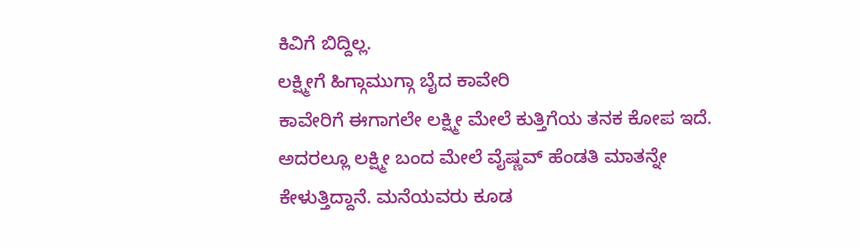ಕಿವಿಗೆ ಬಿದ್ದಿಲ್ಲ.
ಲಕ್ಷ್ಮೀಗೆ ಹಿಗ್ಗಾಮುಗ್ಗಾ ಬೈದ ಕಾವೇರಿ
ಕಾವೇರಿಗೆ ಈಗಾಗಲೇ ಲಕ್ಷ್ಮೀ ಮೇಲೆ ಕುತ್ತಿಗೆಯ ತನಕ ಕೋಪ ಇದೆ. ಅದರಲ್ಲೂ ಲಕ್ಷ್ಮೀ ಬಂದ ಮೇಲೆ ವೈಷ್ಣವ್ ಹೆಂಡತಿ ಮಾತನ್ನೇ ಕೇಳುತ್ತಿದ್ದಾನೆ. ಮನೆಯವರು ಕೂಡ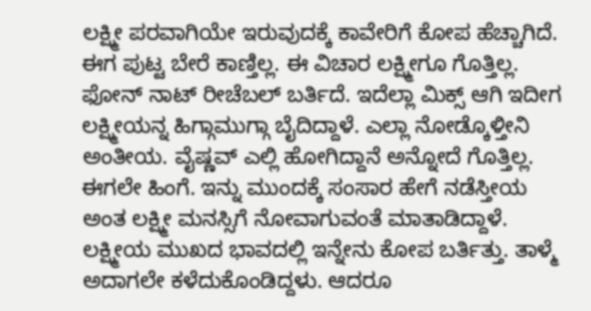ಲಕ್ಷ್ಮೀ ಪರವಾಗಿಯೇ ಇರುವುದಕ್ಕೆ ಕಾವೇರಿಗೆ ಕೋಪ ಹೆಚ್ಚಾಗಿದೆ. ಈಗ ಪುಟ್ಟ ಬೇರೆ ಕಾಣ್ತಿಲ್ಲ. ಈ ವಿಚಾರ ಲಕ್ಷ್ಮೀಗೂ ಗೊತ್ತಿಲ್ಲ. ಫೋನ್ ನಾಟ್ ರೀಚೆಬಲ್ ಬರ್ತಿದೆ. ಇದೆಲ್ಲಾ ಮಿಕ್ಸ್ ಆಗಿ ಇದೀಗ ಲಕ್ಷ್ಮೀಯನ್ನ ಹಿಗ್ಗಾಮುಗ್ಗಾ ಬೈದಿದ್ದಾಳೆ. ಎಲ್ಲಾ ನೋಡ್ಕೊಳ್ತೀನಿ ಅಂತೀಯ. ವೈಷ್ಣವ್ ಎಲ್ಲಿ ಹೋಗಿದ್ದಾನೆ ಅನ್ನೋದೆ ಗೊತ್ತಿಲ್ಲ. ಈಗಲೇ ಹಿಂಗೆ. ಇನ್ನು ಮುಂದಕ್ಕೆ ಸಂಸಾರ ಹೇಗೆ ನಡೆಸ್ತೀಯ ಅಂತ ಲಕ್ಷ್ಮೀ ಮನಸ್ಸಿಗೆ ನೋವಾಗುವಂತೆ ಮಾತಾಡಿದ್ದಾಳೆ. ಲಕ್ಷ್ಮೀಯ ಮುಖದ ಭಾವದಲ್ಲಿ ಇನ್ನೇನು ಕೋಪ ಬರ್ತಿತ್ತು. ತಾಳ್ಮೆ ಅದಾಗಲೇ ಕಳೆದುಕೊಂಡಿದ್ದಳು. ಆದರೂ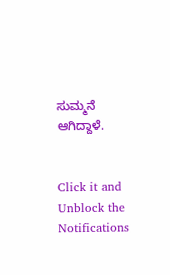ಸುಮ್ಮನೆ ಆಗಿದ್ದಾಳೆ.


Click it and Unblock the Notifications